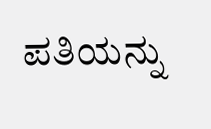ಪತಿಯನ್ನು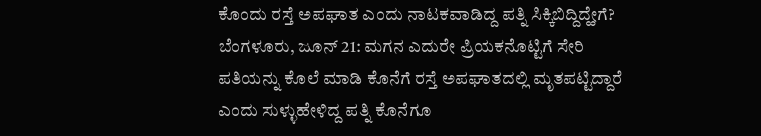ಕೊಂದು ರಸ್ತೆ ಅಪಘಾತ ಎಂದು ನಾಟಕವಾಡಿದ್ದ ಪತ್ನಿ ಸಿಕ್ಕಿಬಿದ್ದಿದ್ಹೇಗೆ?
ಬೆಂಗಳೂರು, ಜೂನ್ 21: ಮಗನ ಎದುರೇ ಪ್ರಿಯಕನೊಟ್ಟಿಗೆ ಸೇರಿ ಪತಿಯನ್ನು ಕೊಲೆ ಮಾಡಿ ಕೊನೆಗೆ ರಸ್ತೆ ಅಪಘಾತದಲ್ಲಿ ಮೃತಪಟ್ಟಿದ್ದಾರೆ ಎಂದು ಸುಳ್ಳುಹೇಳಿದ್ದ ಪತ್ನಿ ಕೊನೆಗೂ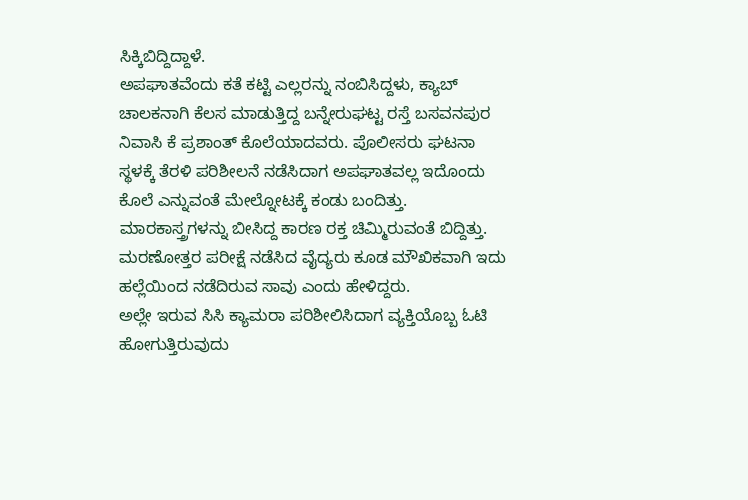ಸಿಕ್ಕಿಬಿದ್ದಿದ್ದಾಳೆ.
ಅಪಘಾತವೆಂದು ಕತೆ ಕಟ್ಟಿ ಎಲ್ಲರನ್ನು ನಂಬಿಸಿದ್ದಳು, ಕ್ಯಾಬ್ ಚಾಲಕನಾಗಿ ಕೆಲಸ ಮಾಡುತ್ತಿದ್ದ ಬನ್ನೇರುಘಟ್ಟ ರಸ್ತೆ ಬಸವನಪುರ ನಿವಾಸಿ ಕೆ ಪ್ರಶಾಂತ್ ಕೊಲೆಯಾದವರು. ಪೊಲೀಸರು ಘಟನಾ ಸ್ಥಳಕ್ಕೆ ತೆರಳಿ ಪರಿಶೀಲನೆ ನಡೆಸಿದಾಗ ಅಪಘಾತವಲ್ಲ ಇದೊಂದು ಕೊಲೆ ಎನ್ನುವಂತೆ ಮೇಲ್ನೋಟಕ್ಕೆ ಕಂಡು ಬಂದಿತ್ತು. ಮಾರಕಾಸ್ತ್ರಗಳನ್ನು ಬೀಸಿದ್ದ ಕಾರಣ ರಕ್ತ ಚಿಮ್ಮಿರುವಂತೆ ಬಿದ್ದಿತ್ತು. ಮರಣೋತ್ತರ ಪರೀಕ್ಷೆ ನಡೆಸಿದ ವೈದ್ಯರು ಕೂಡ ಮೌಖಿಕವಾಗಿ ಇದು ಹಲ್ಲೆಯಿಂದ ನಡೆದಿರುವ ಸಾವು ಎಂದು ಹೇಳಿದ್ದರು.
ಅಲ್ಲೇ ಇರುವ ಸಿಸಿ ಕ್ಯಾಮರಾ ಪರಿಶೀಲಿಸಿದಾಗ ವ್ಯಕ್ತಿಯೊಬ್ಬ ಓಟಿ ಹೋಗುತ್ತಿರುವುದು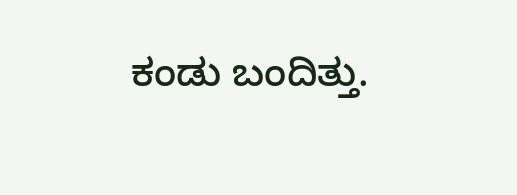ಕಂಡು ಬಂದಿತ್ತು.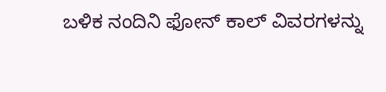ಬಳಿಕ ನಂದಿನಿ ಫೋನ್ ಕಾಲ್ ವಿವರಗಳನ್ನು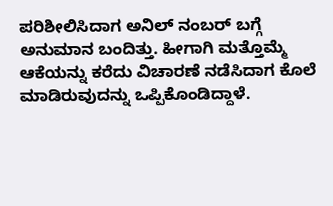ಪರಿಶೀಲಿಸಿದಾಗ ಅನಿಲ್ ನಂಬರ್ ಬಗ್ಗೆ ಅನುಮಾನ ಬಂದಿತ್ತು. ಹೀಗಾಗಿ ಮತ್ತೊಮ್ಮೆ ಆಕೆಯನ್ನು ಕರೆದು ವಿಚಾರಣೆ ನಡೆಸಿದಾಗ ಕೊಲೆ ಮಾಡಿರುವುದನ್ನು ಒಪ್ಪಿಕೊಂಡಿದ್ದಾಳೆ.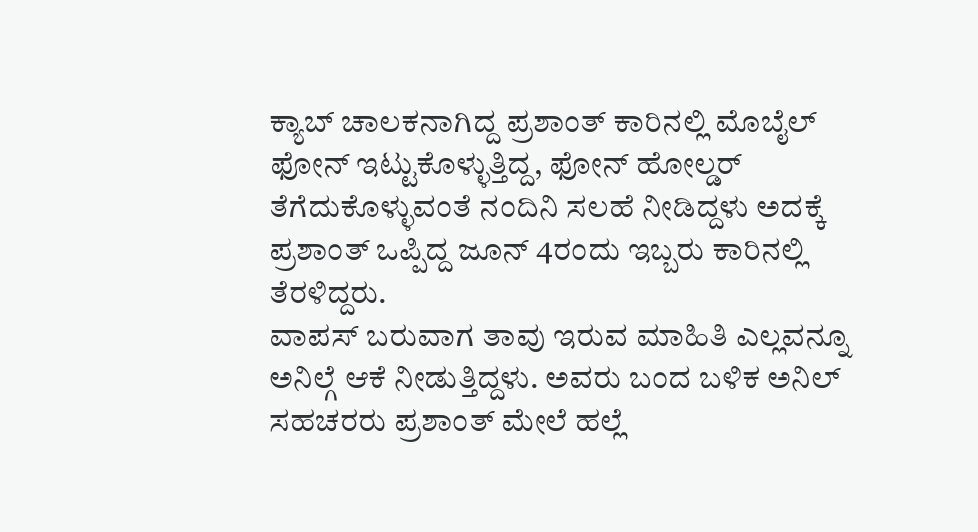ಕ್ಯಾಬ್ ಚಾಲಕನಾಗಿದ್ದ ಪ್ರಶಾಂತ್ ಕಾರಿನಲ್ಲಿ ಮೊಬೈಲ್ ಫೋನ್ ಇಟ್ಟುಕೊಳ್ಳುತ್ತಿದ್ದ, ಫೋನ್ ಹೋಲ್ಡರ್ ತೆಗೆದುಕೊಳ್ಳುವಂತೆ ನಂದಿನಿ ಸಲಹೆ ನೀಡಿದ್ದಳು ಅದಕ್ಕೆ ಪ್ರಶಾಂತ್ ಒಪ್ಪಿದ್ದ ಜೂನ್ 4ರಂದು ಇಬ್ಬರು ಕಾರಿನಲ್ಲಿ ತೆರಳಿದ್ದರು.
ವಾಪಸ್ ಬರುವಾಗ ತಾವು ಇರುವ ಮಾಹಿತಿ ಎಲ್ಲವನ್ನೂ ಅನಿಲ್ಗೆ ಆಕೆ ನೀಡುತ್ತಿದ್ದಳು. ಅವರು ಬಂದ ಬಳಿಕ ಅನಿಲ್ ಸಹಚರರು ಪ್ರಶಾಂತ್ ಮೇಲೆ ಹಲ್ಲೆ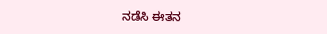ನಡೆಸಿ ಈತನ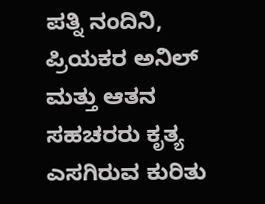ಪತ್ನಿ ನಂದಿನಿ, ಪ್ರಿಯಕರ ಅನಿಲ್ ಮತ್ತು ಆತನ ಸಹಚರರು ಕೃತ್ಯ ಎಸಗಿರುವ ಕುರಿತು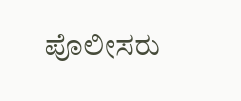ಪೊಲೀಸರು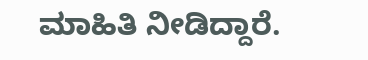ಮಾಹಿತಿ ನೀಡಿದ್ದಾರೆ.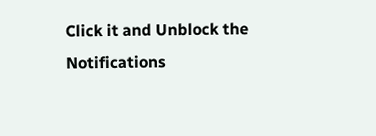Click it and Unblock the Notifications